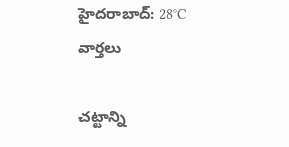హైదరాబాద్: 28°C
వార్తలు

చట్టాన్ని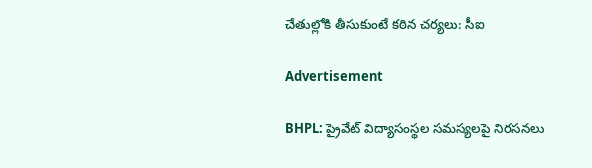చేతుల్లోకి తీసుకుంటే కఠిన చర్యలు: సీఐ

Advertisement

BHPL: ప్రైవేట్ విద్యాసంస్థల సమస్యలపై నిరసనలు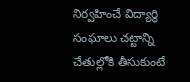నిర్వహించే విద్యార్థి సంఘాలు చట్టాన్ని చేతుల్లోకి తీసుకుంటే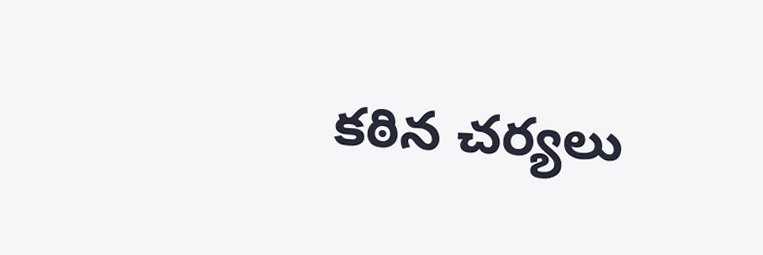కఠిన చర్యలు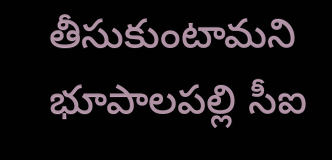తీసుకుంటామని భూపాలపల్లి సీఐ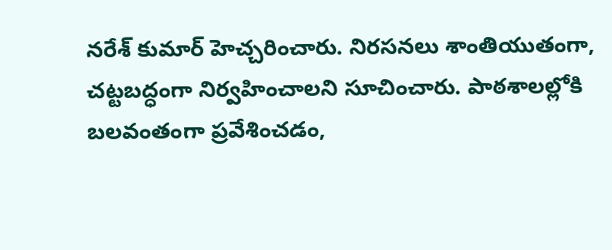నరేశ్ కుమార్ హెచ్చరించారు. నిరసనలు శాంతియుతంగా, చట్టబద్ధంగా నిర్వహించాలని సూచించారు. పాఠశాలల్లోకి బలవంతంగా ప్రవేశించడం,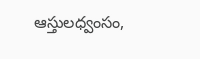ఆస్తులధ్వంసం,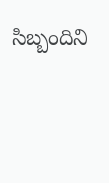సిబ్బందిని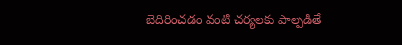బెదిరించడం వంటి చర్యలకు పాల్పడితే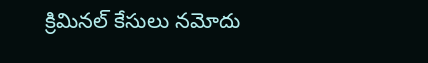క్రిమినల్ కేసులు నమోదు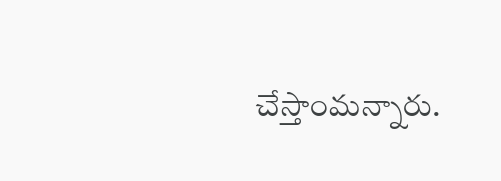చేస్తాంమన్నారు.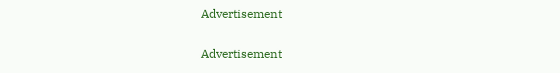Advertisement

Advertisement